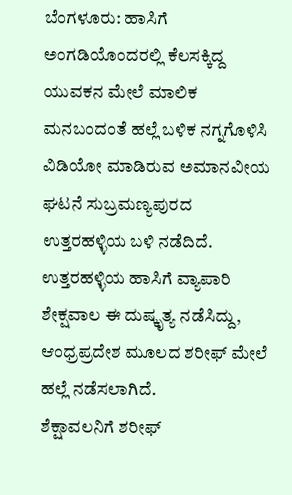ಬೆಂಗಳೂರು: ಹಾಸಿಗೆ ಅಂಗಡಿಯೊಂದರಲ್ಲಿ ಕೆಲಸಕ್ಕಿದ್ದ ಯುವಕನ ಮೇಲೆ ಮಾಲಿಕ ಮನಬಂದಂತೆ ಹಲ್ಲೆ ಬಳಿಕ ನಗ್ನಗೊಳಿಸಿ ವಿಡಿಯೋ ಮಾಡಿರುವ ಅಮಾನವೀಯ ಘಟನೆ ಸುಬ್ರಮಣ್ಯಪುರದ ಉತ್ತರಹಳ್ಳಿಯ ಬಳಿ ನಡೆದಿದೆ.
ಉತ್ತರಹಳ್ಳಿಯ ಹಾಸಿಗೆ ವ್ಯಾಪಾರಿ ಶೇಕ್ಷವಾಲ ಈ ದುಷ್ಕೃತ್ಯ ನಡೆಸಿದ್ದು, ಆಂಧ್ರಪ್ರದೇಶ ಮೂಲದ ಶರೀಫ್ ಮೇಲೆ ಹಲ್ಲೆ ನಡೆಸಲಾಗಿದೆ.
ಶೆಕ್ಷಾವಲನಿಗೆ ಶರೀಫ್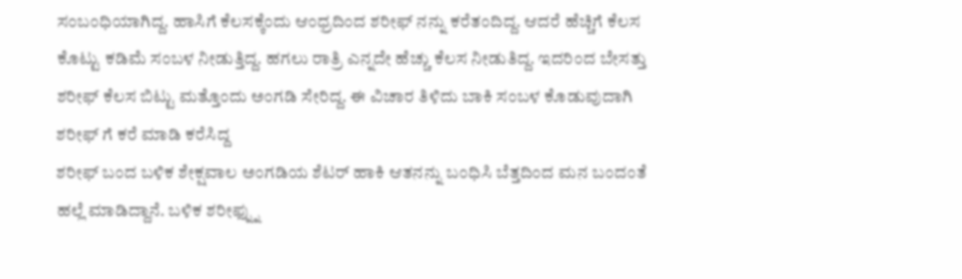ಸಂಬಂಧಿಯಾಗಿದ್ದ. ಹಾಸಿಗೆ ಕೆಲಸಕ್ಕೆಂದು ಆಂಧ್ರದಿಂದ ಶರೀಫ್ ನನ್ನು ಕರೆತಂದಿದ್ದ. ಆದರೆ ಹೆಚ್ಚಿಗೆ ಕೆಲಸ ಕೊಟ್ಟು ಕಡಿಮೆ ಸಂಬಳ ನೀಡುತ್ತಿದ್ದ. ಹಗಲು ರಾತ್ರಿ ಎನ್ನದೇ ಹೆಚ್ಚು ಕೆಲಸ ನೀಡುತಿದ್ದ. ಇದರಿಂದ ಬೇಸತ್ತು ಶರೀಫ್ ಕೆಲಸ ಬಿಟ್ಟು ಮತ್ತೊಂದು ಅಂಗಡಿ ಸೇರಿದ್ದ. ಈ ವಿಚಾರ ತಿಳಿದು ಬಾಕಿ ಸಂಬಳ ಕೊಡುವುದಾಗಿ ಶರೀಫ್ ಗೆ ಕರೆ ಮಾಡಿ ಕರೆಸಿದ್ದ
ಶರೀಫ್ ಬಂದ ಬಳಿಕ ಶೇಕ್ಷವಾಲ ಅಂಗಡಿಯ ಶೆಟರ್ ಹಾಕಿ ಆತನನ್ನು ಬಂಧಿಸಿ ಬೆತ್ತದಿಂದ ಮನ ಬಂದಂತೆ ಹಲ್ಲೆ ಮಾಡಿದ್ದಾನೆ. ಬಳಿಕ ಶರೀಫ್ನ್ನು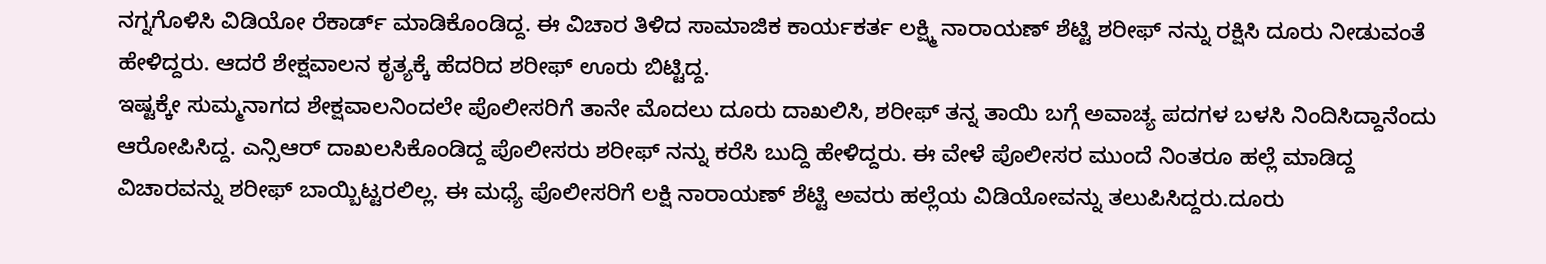ನಗ್ನಗೊಳಿಸಿ ವಿಡಿಯೋ ರೆಕಾರ್ಡ್ ಮಾಡಿಕೊಂಡಿದ್ದ. ಈ ವಿಚಾರ ತಿಳಿದ ಸಾಮಾಜಿಕ ಕಾರ್ಯಕರ್ತ ಲಕ್ಷ್ಮಿ ನಾರಾಯಣ್ ಶೆಟ್ಟಿ ಶರೀಫ್ ನನ್ನು ರಕ್ಷಿಸಿ ದೂರು ನೀಡುವಂತೆ ಹೇಳಿದ್ದರು. ಆದರೆ ಶೇಕ್ಷವಾಲನ ಕೃತ್ಯಕ್ಕೆ ಹೆದರಿದ ಶರೀಫ್ ಊರು ಬಿಟ್ಟಿದ್ದ.
ಇಷ್ಟಕ್ಕೇ ಸುಮ್ಮನಾಗದ ಶೇಕ್ಷವಾಲನಿಂದಲೇ ಪೊಲೀಸರಿಗೆ ತಾನೇ ಮೊದಲು ದೂರು ದಾಖಲಿಸಿ, ಶರೀಫ್ ತನ್ನ ತಾಯಿ ಬಗ್ಗೆ ಅವಾಚ್ಯ ಪದಗಳ ಬಳಸಿ ನಿಂದಿಸಿದ್ದಾನೆಂದು ಆರೋಪಿಸಿದ್ದ. ಎನ್ಸಿಆರ್ ದಾಖಲಸಿಕೊಂಡಿದ್ದ ಪೊಲೀಸರು ಶರೀಫ್ ನನ್ನು ಕರೆಸಿ ಬುದ್ದಿ ಹೇಳಿದ್ದರು. ಈ ವೇಳೆ ಪೊಲೀಸರ ಮುಂದೆ ನಿಂತರೂ ಹಲ್ಲೆ ಮಾಡಿದ್ದ ವಿಚಾರವನ್ನು ಶರೀಫ್ ಬಾಯ್ಬಿಟ್ಟರಲಿಲ್ಲ. ಈ ಮಧ್ಯೆ ಪೊಲೀಸರಿಗೆ ಲಕ್ಷಿ ನಾರಾಯಣ್ ಶೆಟ್ಟಿ ಅವರು ಹಲ್ಲೆಯ ವಿಡಿಯೋವನ್ನು ತಲುಪಿಸಿದ್ದರು.ದೂರು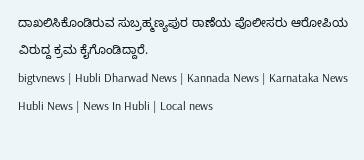ದಾಖಲಿಸಿಕೊಂಡಿರುವ ಸುಬ್ರಹ್ಮಣ್ಯಪುರ ಠಾಣೆಯ ಪೊಲೀಸರು ಆರೋಪಿಯ ವಿರುದ್ದ ಕ್ರಮ ಕೈಗೊಂಡಿದ್ದಾರೆ.
bigtvnews | Hubli Dharwad News | Kannada News | Karnataka News Hubli News | News In Hubli | Local news